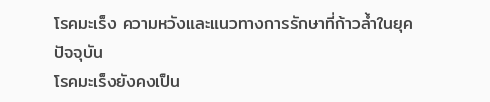โรคมะเร็ง ความหวังและแนวทางการรักษาที่ก้าวล้ำในยุคปัจจุบัน
โรคมะเร็งยังคงเป็น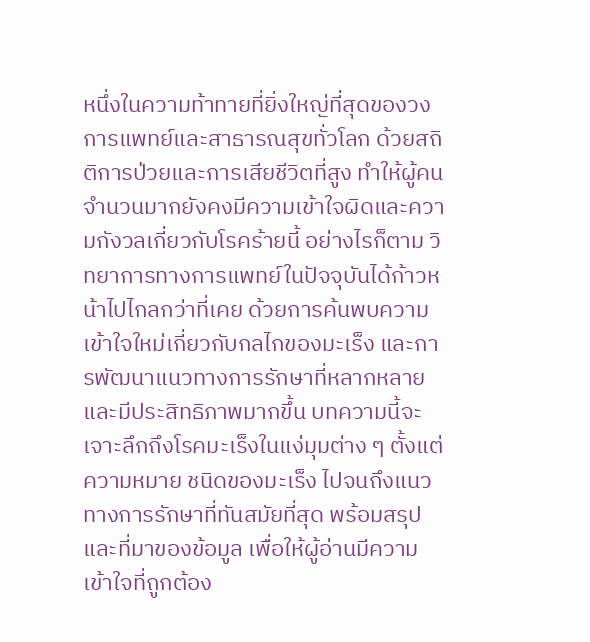หนึ่งในความท้าทายที่ยิ่งใหญ่ที่สุดของวงการแพทย์และสาธารณสุขทั่วโลก ด้วยสถิติการป่วยและการเสียชีวิตที่สูง ทำให้ผู้คนจำนวนมากยังคงมีความเข้าใจผิดและความกังวลเกี่ยวกับโรคร้ายนี้ อย่างไรก็ตาม วิทยาการทางการแพทย์ในปัจจุบันได้ก้าวหน้าไปไกลกว่าที่เคย ด้วยการค้นพบความเข้าใจใหม่เกี่ยวกับกลไกของมะเร็ง และการพัฒนาแนวทางการรักษาที่หลากหลายและมีประสิทธิภาพมากขึ้น บทความนี้จะเจาะลึกถึงโรคมะเร็งในแง่มุมต่าง ๆ ตั้งแต่ความหมาย ชนิดของมะเร็ง ไปจนถึงแนวทางการรักษาที่ทันสมัยที่สุด พร้อมสรุปและที่มาของข้อมูล เพื่อให้ผู้อ่านมีความเข้าใจที่ถูกต้อง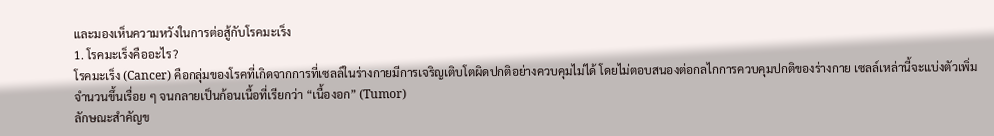และมองเห็นความหวังในการต่อสู้กับโรคมะเร็ง
1. โรคมะเร็งคืออะไร?
โรคมะเร็ง (Cancer) คือกลุ่มของโรคที่เกิดจากการที่เซลล์ในร่างกายมีการเจริญเติบโตผิดปกติอย่างควบคุมไม่ได้ โดยไม่ตอบสนองต่อกลไกการควบคุมปกติของร่างกาย เซลล์เหล่านี้จะแบ่งตัวเพิ่มจำนวนขึ้นเรื่อย ๆ จนกลายเป็นก้อนเนื้อที่เรียกว่า “เนื้องอก” (Tumor)
ลักษณะสำคัญข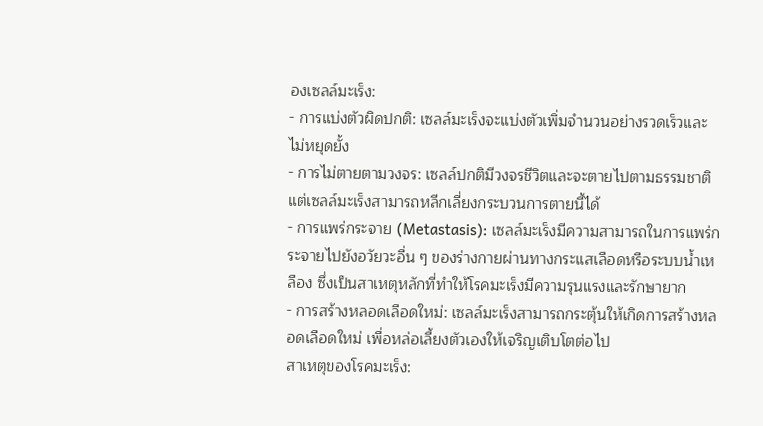องเซลล์มะเร็ง:
- การแบ่งตัวผิดปกติ: เซลล์มะเร็งจะแบ่งตัวเพิ่มจำนวนอย่างรวดเร็วและไม่หยุดยั้ง
- การไม่ตายตามวงจร: เซลล์ปกติมีวงจรชีวิตและจะตายไปตามธรรมชาติ แต่เซลล์มะเร็งสามารถหลีกเลี่ยงกระบวนการตายนี้ได้
- การแพร่กระจาย (Metastasis): เซลล์มะเร็งมีความสามารถในการแพร่กระจายไปยังอวัยวะอื่น ๆ ของร่างกายผ่านทางกระแสเลือดหรือระบบน้ำเหลือง ซึ่งเป็นสาเหตุหลักที่ทำให้โรคมะเร็งมีความรุนแรงและรักษายาก
- การสร้างหลอดเลือดใหม่: เซลล์มะเร็งสามารถกระตุ้นให้เกิดการสร้างหลอดเลือดใหม่ เพื่อหล่อเลี้ยงตัวเองให้เจริญเติบโตต่อไป
สาเหตุของโรคมะเร็ง: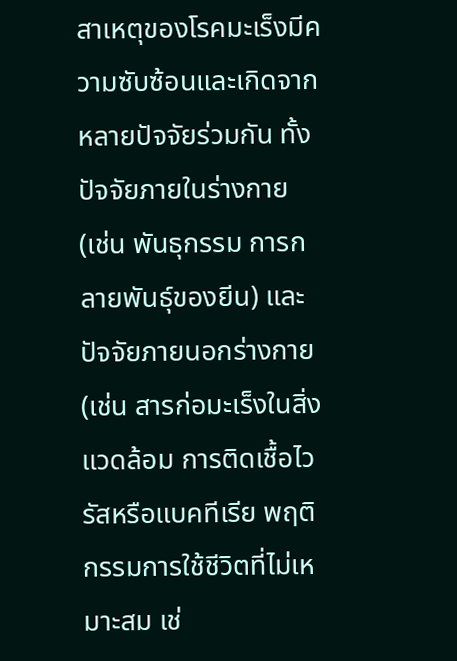สาเหตุของโรคมะเร็งมีความซับซ้อนและเกิดจากหลายปัจจัยร่วมกัน ทั้งปัจจัยภายในร่างกาย (เช่น พันธุกรรม การกลายพันธุ์ของยีน) และปัจจัยภายนอกร่างกาย (เช่น สารก่อมะเร็งในสิ่งแวดล้อม การติดเชื้อไวรัสหรือแบคทีเรีย พฤติกรรมการใช้ชีวิตที่ไม่เหมาะสม เช่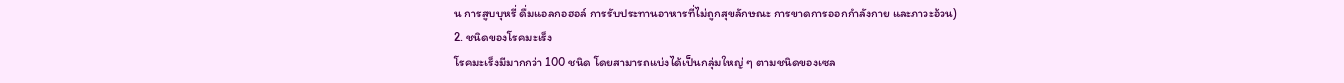น การสูบบุหรี่ ดื่มแอลกอฮอล์ การรับประทานอาหารที่ไม่ถูกสุขลักษณะ การขาดการออกกำลังกาย และภาวะอ้วน)
2. ชนิดของโรคมะเร็ง
โรคมะเร็งมีมากกว่า 100 ชนิด โดยสามารถแบ่งได้เป็นกลุ่มใหญ่ ๆ ตามชนิดของเซล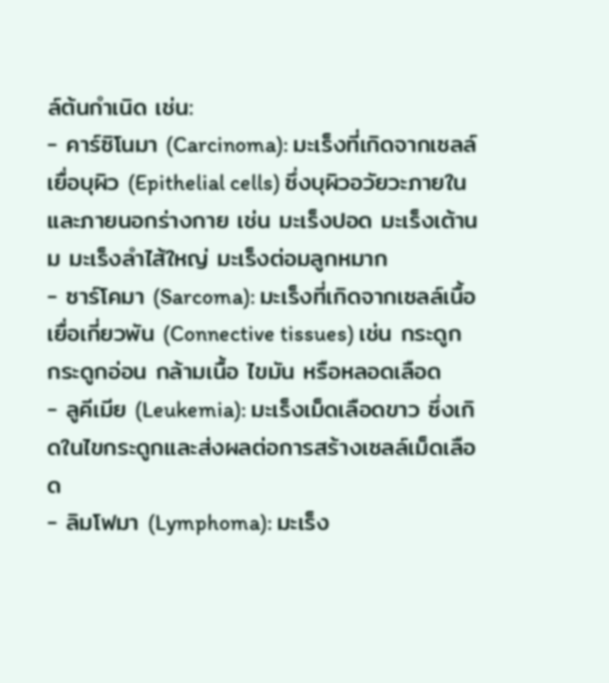ล์ต้นกำเนิด เช่น:
- คาร์ซิโนมา (Carcinoma): มะเร็งที่เกิดจากเซลล์เยื่อบุผิว (Epithelial cells) ซึ่งบุผิวอวัยวะภายในและภายนอกร่างกาย เช่น มะเร็งปอด มะเร็งเต้านม มะเร็งลำไส้ใหญ่ มะเร็งต่อมลูกหมาก
- ซาร์โคมา (Sarcoma): มะเร็งที่เกิดจากเซลล์เนื้อเยื่อเกี่ยวพัน (Connective tissues) เช่น กระดูก กระดูกอ่อน กล้ามเนื้อ ไขมัน หรือหลอดเลือด
- ลูคีเมีย (Leukemia): มะเร็งเม็ดเลือดขาว ซึ่งเกิดในไขกระดูกและส่งผลต่อการสร้างเซลล์เม็ดเลือด
- ลิมโฟมา (Lymphoma): มะเร็ง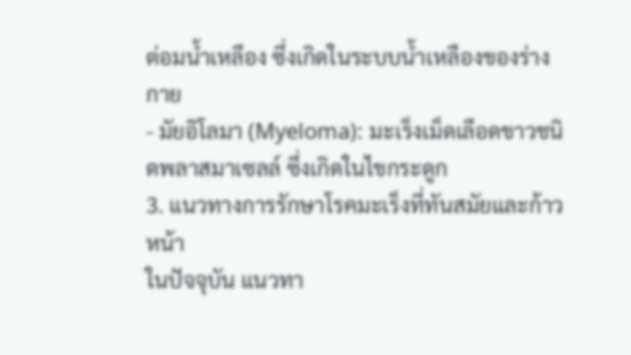ต่อมน้ำเหลือง ซึ่งเกิดในระบบน้ำเหลืองของร่างกาย
- มัยอิโลมา (Myeloma): มะเร็งเม็ดเลือดขาวชนิดพลาสมาเซลล์ ซึ่งเกิดในไขกระดูก
3. แนวทางการรักษาโรคมะเร็งที่ทันสมัยและก้าวหน้า
ในปัจจุบัน แนวทา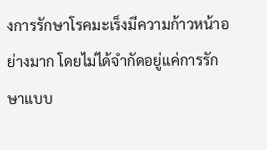งการรักษาโรคมะเร็งมีความก้าวหน้าอย่างมาก โดยไม่ได้จำกัดอยู่แค่การรักษาแบบ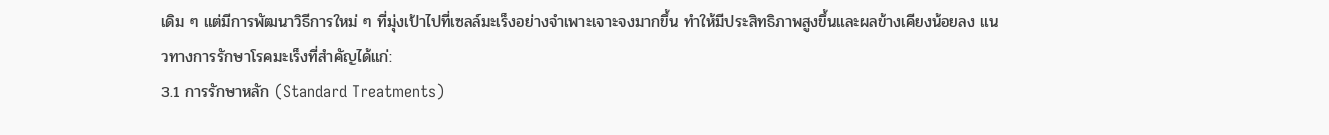เดิม ๆ แต่มีการพัฒนาวิธีการใหม่ ๆ ที่มุ่งเป้าไปที่เซลล์มะเร็งอย่างจำเพาะเจาะจงมากขึ้น ทำให้มีประสิทธิภาพสูงขึ้นและผลข้างเคียงน้อยลง แนวทางการรักษาโรคมะเร็งที่สำคัญได้แก่:
3.1 การรักษาหลัก (Standard Treatments)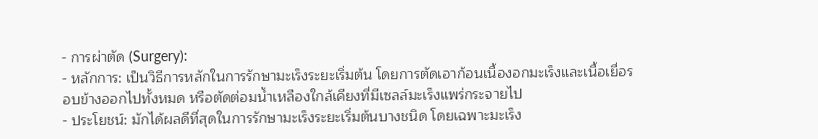- การผ่าตัด (Surgery):
- หลักการ: เป็นวิธีการหลักในการรักษามะเร็งระยะเริ่มต้น โดยการตัดเอาก้อนเนื้องอกมะเร็งและเนื้อเยื่อรอบข้างออกไปทั้งหมด หรือตัดต่อมน้ำเหลืองใกล้เคียงที่มีเซลล์มะเร็งแพร่กระจายไป
- ประโยชน์: มักได้ผลดีที่สุดในการรักษามะเร็งระยะเริ่มต้นบางชนิด โดยเฉพาะมะเร็ง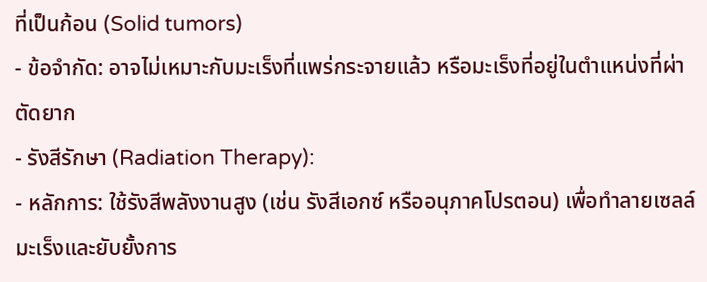ที่เป็นก้อน (Solid tumors)
- ข้อจำกัด: อาจไม่เหมาะกับมะเร็งที่แพร่กระจายแล้ว หรือมะเร็งที่อยู่ในตำแหน่งที่ผ่าตัดยาก
- รังสีรักษา (Radiation Therapy):
- หลักการ: ใช้รังสีพลังงานสูง (เช่น รังสีเอกซ์ หรืออนุภาคโปรตอน) เพื่อทำลายเซลล์มะเร็งและยับยั้งการ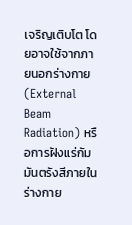เจริญเติบโต โดยอาจใช้จากภายนอกร่างกาย (External Beam Radiation) หรือการฝังแร่กัมมันตรังสีภายในร่างกาย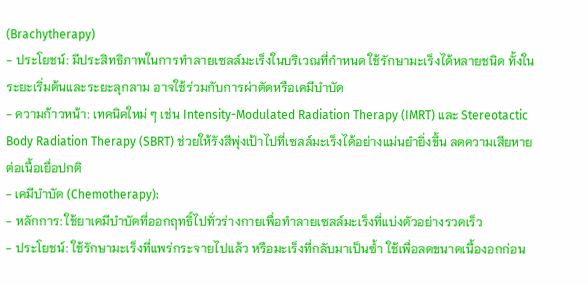(Brachytherapy)
- ประโยชน์: มีประสิทธิภาพในการทำลายเซลล์มะเร็งในบริเวณที่กำหนด ใช้รักษามะเร็งได้หลายชนิด ทั้งในระยะเริ่มต้นและระยะลุกลาม อาจใช้ร่วมกับการผ่าตัดหรือเคมีบำบัด
- ความก้าวหน้า: เทคนิคใหม่ ๆ เช่น Intensity-Modulated Radiation Therapy (IMRT) และ Stereotactic Body Radiation Therapy (SBRT) ช่วยให้รังสีพุ่งเป้าไปที่เซลล์มะเร็งได้อย่างแม่นยำยิ่งขึ้น ลดความเสียหายต่อเนื้อเยื่อปกติ
- เคมีบำบัด (Chemotherapy):
- หลักการ: ใช้ยาเคมีบำบัดที่ออกฤทธิ์ไปทั่วร่างกายเพื่อทำลายเซลล์มะเร็งที่แบ่งตัวอย่างรวดเร็ว
- ประโยชน์: ใช้รักษามะเร็งที่แพร่กระจายไปแล้ว หรือมะเร็งที่กลับมาเป็นซ้ำ ใช้เพื่อลดขนาดเนื้องอกก่อน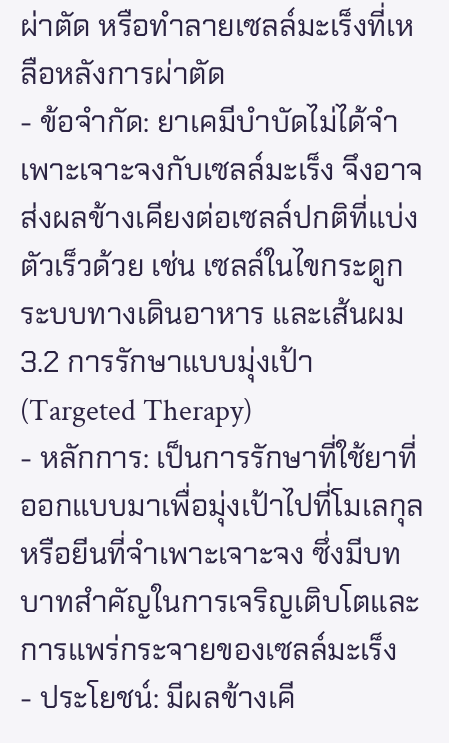ผ่าตัด หรือทำลายเซลล์มะเร็งที่เหลือหลังการผ่าตัด
- ข้อจำกัด: ยาเคมีบำบัดไม่ได้จำเพาะเจาะจงกับเซลล์มะเร็ง จึงอาจส่งผลข้างเคียงต่อเซลล์ปกติที่แบ่งตัวเร็วด้วย เช่น เซลล์ในไขกระดูก ระบบทางเดินอาหาร และเส้นผม
3.2 การรักษาแบบมุ่งเป้า (Targeted Therapy)
- หลักการ: เป็นการรักษาที่ใช้ยาที่ออกแบบมาเพื่อมุ่งเป้าไปที่โมเลกุลหรือยีนที่จำเพาะเจาะจง ซึ่งมีบทบาทสำคัญในการเจริญเติบโตและการแพร่กระจายของเซลล์มะเร็ง
- ประโยชน์: มีผลข้างเคี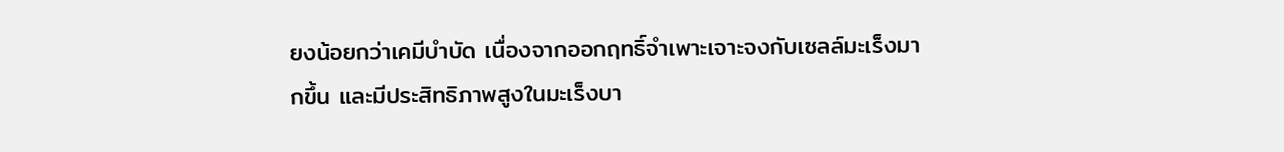ยงน้อยกว่าเคมีบำบัด เนื่องจากออกฤทธิ์จำเพาะเจาะจงกับเซลล์มะเร็งมากขึ้น และมีประสิทธิภาพสูงในมะเร็งบา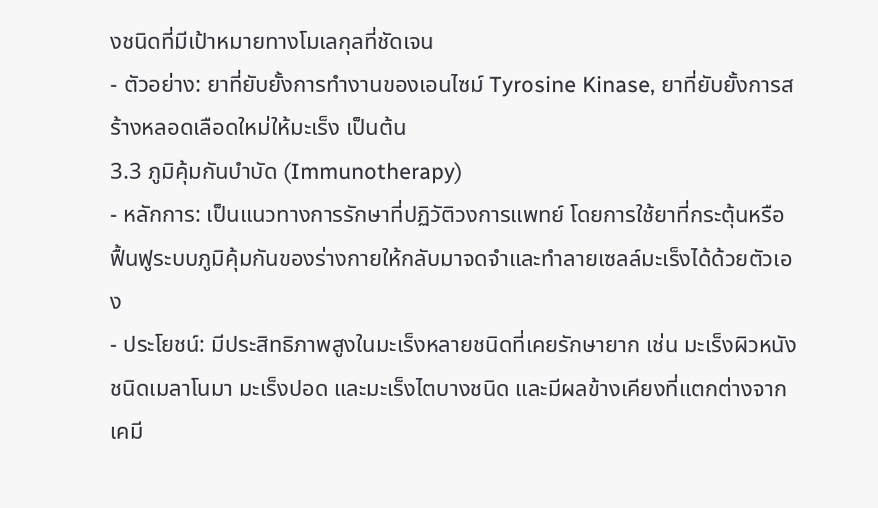งชนิดที่มีเป้าหมายทางโมเลกุลที่ชัดเจน
- ตัวอย่าง: ยาที่ยับยั้งการทำงานของเอนไซม์ Tyrosine Kinase, ยาที่ยับยั้งการสร้างหลอดเลือดใหม่ให้มะเร็ง เป็นต้น
3.3 ภูมิคุ้มกันบำบัด (Immunotherapy)
- หลักการ: เป็นแนวทางการรักษาที่ปฏิวัติวงการแพทย์ โดยการใช้ยาที่กระตุ้นหรือฟื้นฟูระบบภูมิคุ้มกันของร่างกายให้กลับมาจดจำและทำลายเซลล์มะเร็งได้ด้วยตัวเอง
- ประโยชน์: มีประสิทธิภาพสูงในมะเร็งหลายชนิดที่เคยรักษายาก เช่น มะเร็งผิวหนังชนิดเมลาโนมา มะเร็งปอด และมะเร็งไตบางชนิด และมีผลข้างเคียงที่แตกต่างจากเคมี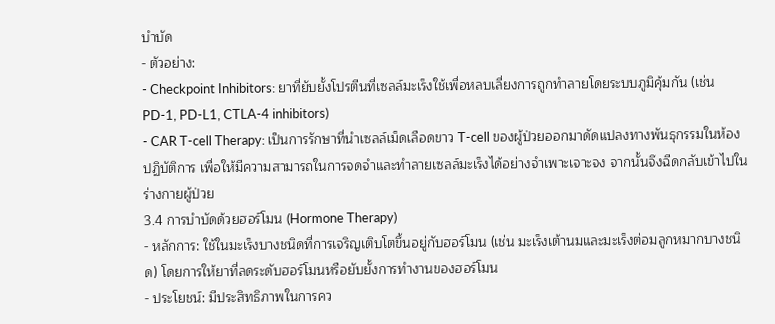บำบัด
- ตัวอย่าง:
- Checkpoint Inhibitors: ยาที่ยับยั้งโปรตีนที่เซลล์มะเร็งใช้เพื่อหลบเลี่ยงการถูกทำลายโดยระบบภูมิคุ้มกัน (เช่น PD-1, PD-L1, CTLA-4 inhibitors)
- CAR T-cell Therapy: เป็นการรักษาที่นำเซลล์เม็ดเลือดขาว T-cell ของผู้ป่วยออกมาดัดแปลงทางพันธุกรรมในห้องปฏิบัติการ เพื่อให้มีความสามารถในการจดจำและทำลายเซลล์มะเร็งได้อย่างจำเพาะเจาะจง จากนั้นจึงฉีดกลับเข้าไปในร่างกายผู้ป่วย
3.4 การบำบัดด้วยฮอร์โมน (Hormone Therapy)
- หลักการ: ใช้ในมะเร็งบางชนิดที่การเจริญเติบโตขึ้นอยู่กับฮอร์โมน (เช่น มะเร็งเต้านมและมะเร็งต่อมลูกหมากบางชนิด) โดยการให้ยาที่ลดระดับฮอร์โมนหรือยับยั้งการทำงานของฮอร์โมน
- ประโยชน์: มีประสิทธิภาพในการคว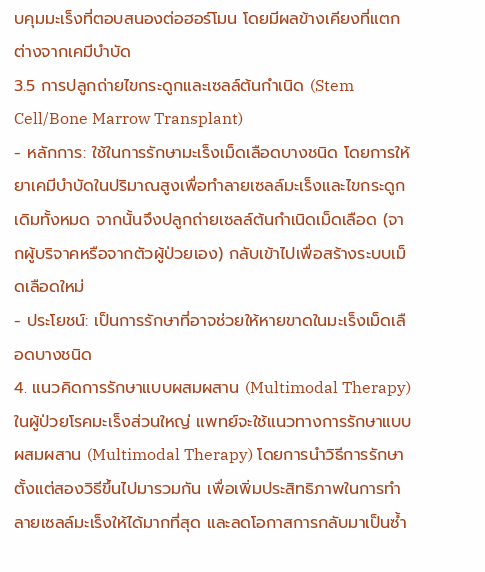บคุมมะเร็งที่ตอบสนองต่อฮอร์โมน โดยมีผลข้างเคียงที่แตกต่างจากเคมีบำบัด
3.5 การปลูกถ่ายไขกระดูกและเซลล์ต้นกำเนิด (Stem Cell/Bone Marrow Transplant)
- หลักการ: ใช้ในการรักษามะเร็งเม็ดเลือดบางชนิด โดยการให้ยาเคมีบำบัดในปริมาณสูงเพื่อทำลายเซลล์มะเร็งและไขกระดูกเดิมทั้งหมด จากนั้นจึงปลูกถ่ายเซลล์ต้นกำเนิดเม็ดเลือด (จากผู้บริจาคหรือจากตัวผู้ป่วยเอง) กลับเข้าไปเพื่อสร้างระบบเม็ดเลือดใหม่
- ประโยชน์: เป็นการรักษาที่อาจช่วยให้หายขาดในมะเร็งเม็ดเลือดบางชนิด
4. แนวคิดการรักษาแบบผสมผสาน (Multimodal Therapy)
ในผู้ป่วยโรคมะเร็งส่วนใหญ่ แพทย์จะใช้แนวทางการรักษาแบบผสมผสาน (Multimodal Therapy) โดยการนำวิธีการรักษาตั้งแต่สองวิธีขึ้นไปมารวมกัน เพื่อเพิ่มประสิทธิภาพในการทำลายเซลล์มะเร็งให้ได้มากที่สุด และลดโอกาสการกลับมาเป็นซ้ำ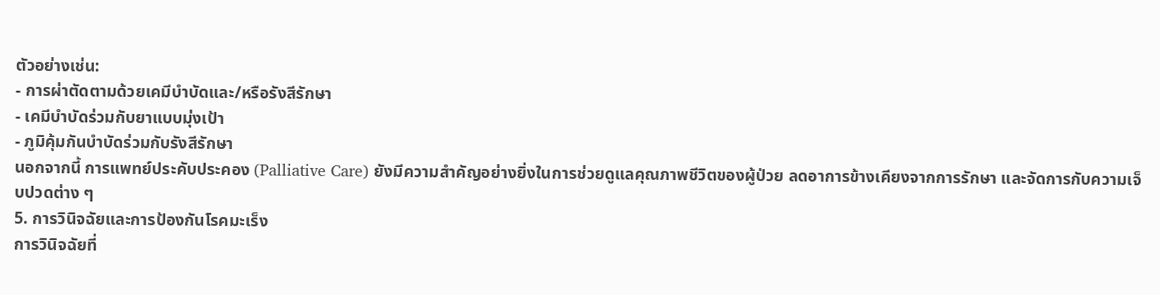ตัวอย่างเช่น:
- การผ่าตัดตามด้วยเคมีบำบัดและ/หรือรังสีรักษา
- เคมีบำบัดร่วมกับยาแบบมุ่งเป้า
- ภูมิคุ้มกันบำบัดร่วมกับรังสีรักษา
นอกจากนี้ การแพทย์ประคับประคอง (Palliative Care) ยังมีความสำคัญอย่างยิ่งในการช่วยดูแลคุณภาพชีวิตของผู้ป่วย ลดอาการข้างเคียงจากการรักษา และจัดการกับความเจ็บปวดต่าง ๆ
5. การวินิจฉัยและการป้องกันโรคมะเร็ง
การวินิจฉัยที่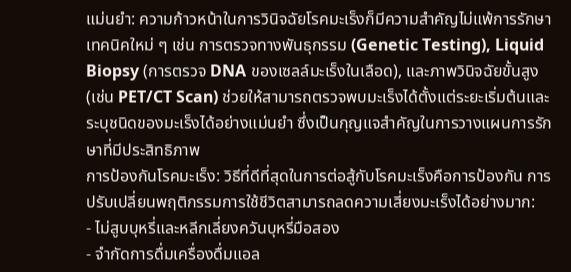แม่นยำ: ความก้าวหน้าในการวินิจฉัยโรคมะเร็งก็มีความสำคัญไม่แพ้การรักษา เทคนิคใหม่ ๆ เช่น การตรวจทางพันธุกรรม (Genetic Testing), Liquid Biopsy (การตรวจ DNA ของเซลล์มะเร็งในเลือด), และภาพวินิจฉัยขั้นสูง (เช่น PET/CT Scan) ช่วยให้สามารถตรวจพบมะเร็งได้ตั้งแต่ระยะเริ่มต้นและระบุชนิดของมะเร็งได้อย่างแม่นยำ ซึ่งเป็นกุญแจสำคัญในการวางแผนการรักษาที่มีประสิทธิภาพ
การป้องกันโรคมะเร็ง: วิธีที่ดีที่สุดในการต่อสู้กับโรคมะเร็งคือการป้องกัน การปรับเปลี่ยนพฤติกรรมการใช้ชีวิตสามารถลดความเสี่ยงมะเร็งได้อย่างมาก:
- ไม่สูบบุหรี่และหลีกเลี่ยงควันบุหรี่มือสอง
- จำกัดการดื่มเครื่องดื่มแอล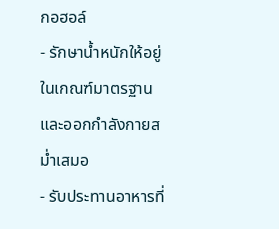กอฮอล์
- รักษาน้ำหนักให้อยู่ในเกณฑ์มาตรฐานและออกกำลังกายสม่ำเสมอ
- รับประทานอาหารที่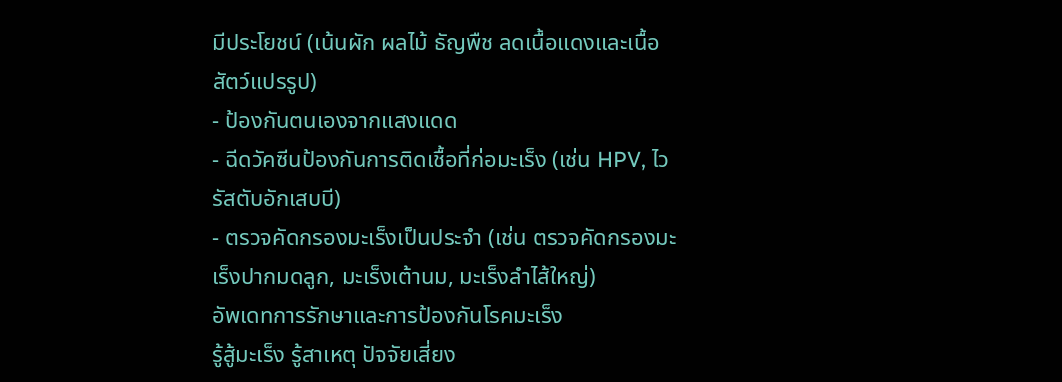มีประโยชน์ (เน้นผัก ผลไม้ ธัญพืช ลดเนื้อแดงและเนื้อสัตว์แปรรูป)
- ป้องกันตนเองจากแสงแดด
- ฉีดวัคซีนป้องกันการติดเชื้อที่ก่อมะเร็ง (เช่น HPV, ไวรัสตับอักเสบบี)
- ตรวจคัดกรองมะเร็งเป็นประจำ (เช่น ตรวจคัดกรองมะเร็งปากมดลูก, มะเร็งเต้านม, มะเร็งลำไส้ใหญ่)
อัพเดทการรักษาและการป้องกันโรคมะเร็ง
รู้สู้มะเร็ง รู้สาเหตุ ปัจจัยเสี่ยง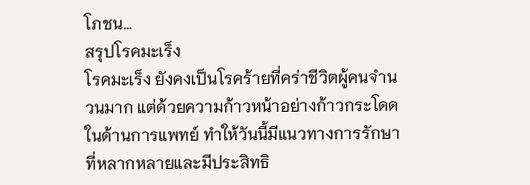โภชน…
สรุปโรคมะเร็ง
โรคมะเร็ง ยังคงเป็นโรคร้ายที่คร่าชีวิตผู้คนจำนวนมาก แต่ด้วยความก้าวหน้าอย่างก้าวกระโดดในด้านการแพทย์ ทำให้วันนี้มีแนวทางการรักษาที่หลากหลายและมีประสิทธิ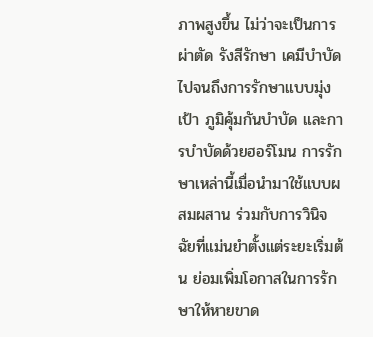ภาพสูงขึ้น ไม่ว่าจะเป็นการผ่าตัด รังสีรักษา เคมีบำบัด ไปจนถึงการรักษาแบบมุ่งเป้า ภูมิคุ้มกันบำบัด และการบำบัดด้วยฮอร์โมน การรักษาเหล่านี้เมื่อนำมาใช้แบบผสมผสาน ร่วมกับการวินิจฉัยที่แม่นยำตั้งแต่ระยะเริ่มต้น ย่อมเพิ่มโอกาสในการรักษาให้หายขาด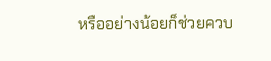หรืออย่างน้อยก็ช่วยควบ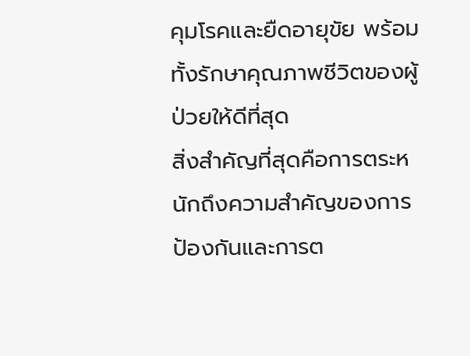คุมโรคและยืดอายุขัย พร้อมทั้งรักษาคุณภาพชีวิตของผู้ป่วยให้ดีที่สุด
สิ่งสำคัญที่สุดคือการตระหนักถึงความสำคัญของการป้องกันและการต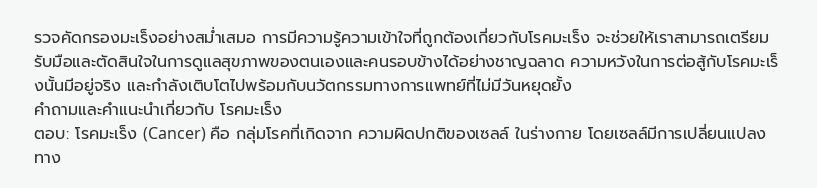รวจคัดกรองมะเร็งอย่างสม่ำเสมอ การมีความรู้ความเข้าใจที่ถูกต้องเกี่ยวกับโรคมะเร็ง จะช่วยให้เราสามารถเตรียมรับมือและตัดสินใจในการดูแลสุขภาพของตนเองและคนรอบข้างได้อย่างชาญฉลาด ความหวังในการต่อสู้กับโรคมะเร็งนั้นมีอยู่จริง และกำลังเติบโตไปพร้อมกับนวัตกรรมทางการแพทย์ที่ไม่มีวันหยุดยั้ง
คำถามและคำแนะนำเกี่ยวกับ โรคมะเร็ง
ตอบ: โรคมะเร็ง (Cancer) คือ กลุ่มโรคที่เกิดจาก ความผิดปกติของเซลล์ ในร่างกาย โดยเซลล์มีการเปลี่ยนแปลงทาง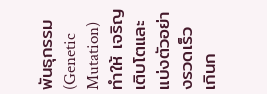พันธุกรรม (Genetic Mutation) ทำให้ เจริญเติบโตและแบ่งตัวอย่างรวดเร็ว เกินก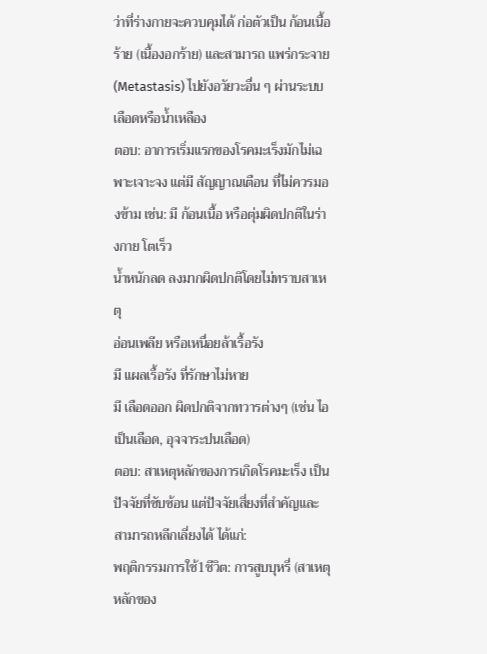ว่าที่ร่างกายจะควบคุมได้ ก่อตัวเป็น ก้อนเนื้อร้าย (เนื้องอกร้าย) และสามารถ แพร่กระจาย (Metastasis) ไปยังอวัยวะอื่น ๆ ผ่านระบบเลือดหรือน้ำเหลือง
ตอบ: อาการเริ่มแรกของโรคมะเร็งมักไม่เฉพาะเจาะจง แต่มี สัญญาณเตือน ที่ไม่ควรมองข้าม เช่น: มี ก้อนเนื้อ หรือตุ่มผิดปกติในร่างกาย โตเร็ว
น้ำหนักลด ลงมากผิดปกติโดยไม่ทราบสาเหตุ
อ่อนเพลีย หรือเหนื่อยล้าเรื้อรัง
มี แผลเรื้อรัง ที่รักษาไม่หาย
มี เลือดออก ผิดปกติจากทวารต่างๆ (เช่น ไอเป็นเลือด, อุจจาระปนเลือด)
ตอบ: สาเหตุหลักของการเกิดโรคมะเร็ง เป็นปัจจัยที่ซับซ้อน แต่ปัจจัยเสี่ยงที่สำคัญและสามารถหลีกเลี่ยงได้ ได้แก่:
พฤติกรรมการใช้1ชีวิต: การสูบบุหรี่ (สาเหตุหลักของ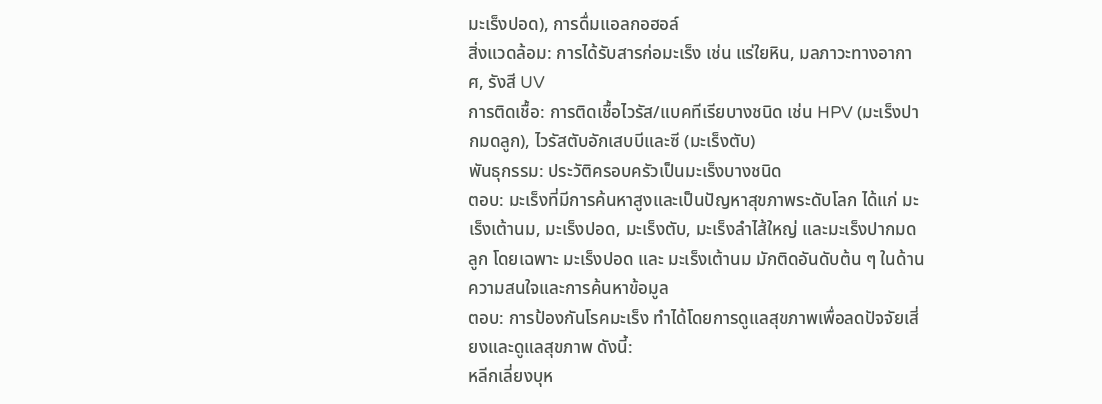มะเร็งปอด), การดื่มแอลกอฮอล์
สิ่งแวดล้อม: การได้รับสารก่อมะเร็ง เช่น แร่ใยหิน, มลภาวะทางอากาศ, รังสี UV
การติดเชื้อ: การติดเชื้อไวรัส/แบคทีเรียบางชนิด เช่น HPV (มะเร็งปากมดลูก), ไวรัสตับอักเสบบีและซี (มะเร็งตับ)
พันธุกรรม: ประวัติครอบครัวเป็นมะเร็งบางชนิด
ตอบ: มะเร็งที่มีการค้นหาสูงและเป็นปัญหาสุขภาพระดับโลก ได้แก่ มะเร็งเต้านม, มะเร็งปอด, มะเร็งตับ, มะเร็งลำไส้ใหญ่ และมะเร็งปากมดลูก โดยเฉพาะ มะเร็งปอด และ มะเร็งเต้านม มักติดอันดับต้น ๆ ในด้านความสนใจและการค้นหาข้อมูล
ตอบ: การป้องกันโรคมะเร็ง ทำได้โดยการดูแลสุขภาพเพื่อลดปัจจัยเสี่ยงและดูแลสุขภาพ ดังนี้:
หลีกเลี่ยงบุห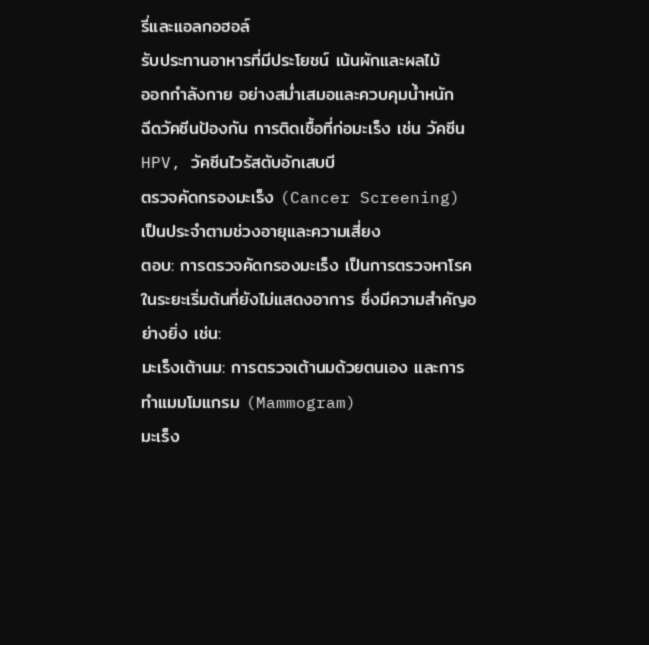รี่และแอลกอฮอล์
รับประทานอาหารที่มีประโยชน์ เน้นผักและผลไม้
ออกกำลังกาย อย่างสม่ำเสมอและควบคุมน้ำหนัก
ฉีดวัคซีนป้องกัน การติดเชื้อที่ก่อมะเร็ง เช่น วัคซีน HPV, วัคซีนไวรัสตับอักเสบบี
ตรวจคัดกรองมะเร็ง (Cancer Screening) เป็นประจำตามช่วงอายุและความเสี่ยง
ตอบ: การตรวจคัดกรองมะเร็ง เป็นการตรวจหาโรคในระยะเริ่มต้นที่ยังไม่แสดงอาการ ซึ่งมีความสำคัญอย่างยิ่ง เช่น:
มะเร็งเต้านม: การตรวจเต้านมด้วยตนเอง และการทำแมมโมแกรม (Mammogram)
มะเร็ง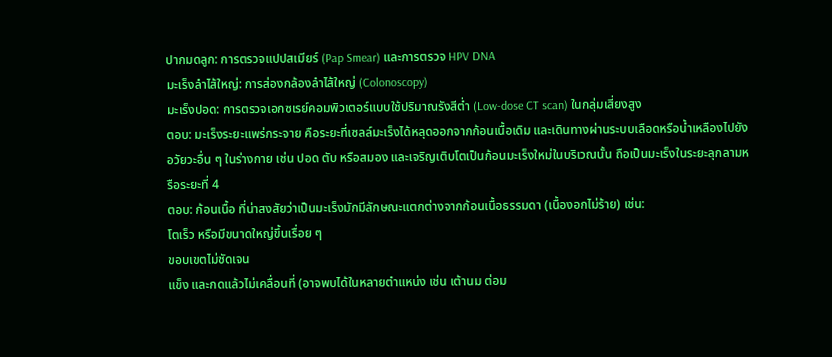ปากมดลูก: การตรวจแปปสเมียร์ (Pap Smear) และการตรวจ HPV DNA
มะเร็งลำไส้ใหญ่: การส่องกล้องลำไส้ใหญ่ (Colonoscopy)
มะเร็งปอด: การตรวจเอกซเรย์คอมพิวเตอร์แบบใช้ปริมาณรังสีต่ำ (Low-dose CT scan) ในกลุ่มเสี่ยงสูง
ตอบ: มะเร็งระยะแพร่กระจาย คือระยะที่เซลล์มะเร็งได้หลุดออกจากก้อนเนื้อเดิม และเดินทางผ่านระบบเลือดหรือน้ำเหลืองไปยังอวัยวะอื่น ๆ ในร่างกาย เช่น ปอด ตับ หรือสมอง และเจริญเติบโตเป็นก้อนมะเร็งใหม่ในบริเวณนั้น ถือเป็นมะเร็งในระยะลุกลามหรือระยะที่ 4
ตอบ: ก้อนเนื้อ ที่น่าสงสัยว่าเป็นมะเร็งมักมีลักษณะแตกต่างจากก้อนเนื้อธรรมดา (เนื้องอกไม่ร้าย) เช่น:
โตเร็ว หรือมีขนาดใหญ่ขึ้นเรื่อย ๆ
ขอบเขตไม่ชัดเจน
แข็ง และกดแล้วไม่เคลื่อนที่ (อาจพบได้ในหลายตำแหน่ง เช่น เต้านม ต่อม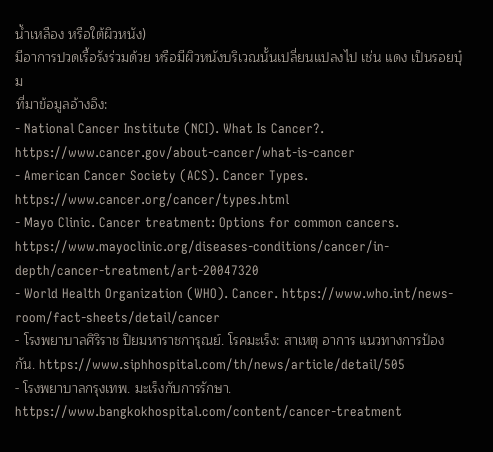น้ำเหลือง หรือใต้ผิวหนัง)
มีอาการปวดเรื้อรังร่วมด้วย หรือมีผิวหนังบริเวณนั้นเปลี่ยนแปลงไป เช่น แดง เป็นรอยบุ๋ม
ที่มาข้อมูลอ้างอิง:
- National Cancer Institute (NCI). What Is Cancer?. https://www.cancer.gov/about-cancer/what-is-cancer
- American Cancer Society (ACS). Cancer Types. https://www.cancer.org/cancer/types.html
- Mayo Clinic. Cancer treatment: Options for common cancers. https://www.mayoclinic.org/diseases-conditions/cancer/in-depth/cancer-treatment/art-20047320
- World Health Organization (WHO). Cancer. https://www.who.int/news-room/fact-sheets/detail/cancer
- โรงพยาบาลศิริราช ปิยมหาราชการุณย์. โรคมะเร็ง: สาเหตุ อาการ แนวทางการป้องกัน. https://www.siphhospital.com/th/news/article/detail/505
- โรงพยาบาลกรุงเทพ. มะเร็งกับการรักษา. https://www.bangkokhospital.com/content/cancer-treatment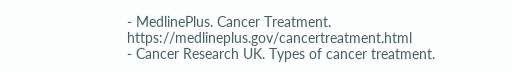- MedlinePlus. Cancer Treatment. https://medlineplus.gov/cancertreatment.html
- Cancer Research UK. Types of cancer treatment.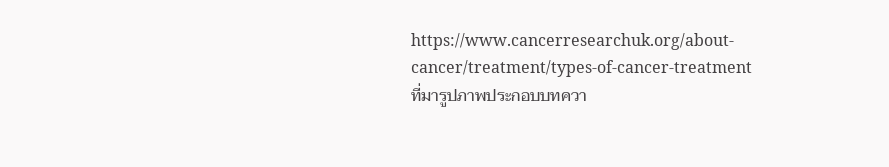https://www.cancerresearchuk.org/about-cancer/treatment/types-of-cancer-treatment
ที่มารูปภาพประกอบบทควา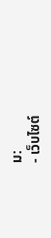ม:
- เว็บไซต์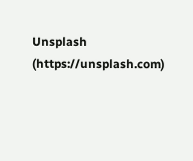Unsplash (https://unsplash.com)